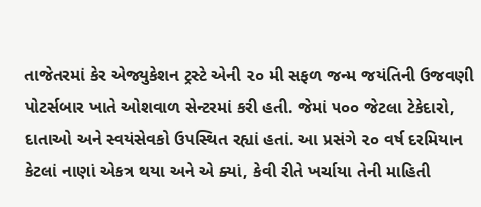તાજેતરમાં કેર એજ્યુકેશન ટ્રસ્ટે એની ૨૦ મી સફળ જન્મ જયંતિની ઉજવણી પોટર્સબાર ખાતે ઓશવાળ સેન્ટરમાં કરી હતી. જેમાં ૫૦૦ જેટલા ટેકેદારો, દાતાઓ અને સ્વયંસેવકો ઉપસ્થિત રહ્યાં હતાં. આ પ્રસંગે ૨૦ વર્ષ દરમિયાન કેટલાં નાણાં એકત્ર થયા અને એ ક્યાં, કેવી રીતે ખર્ચાયા તેની માહિતી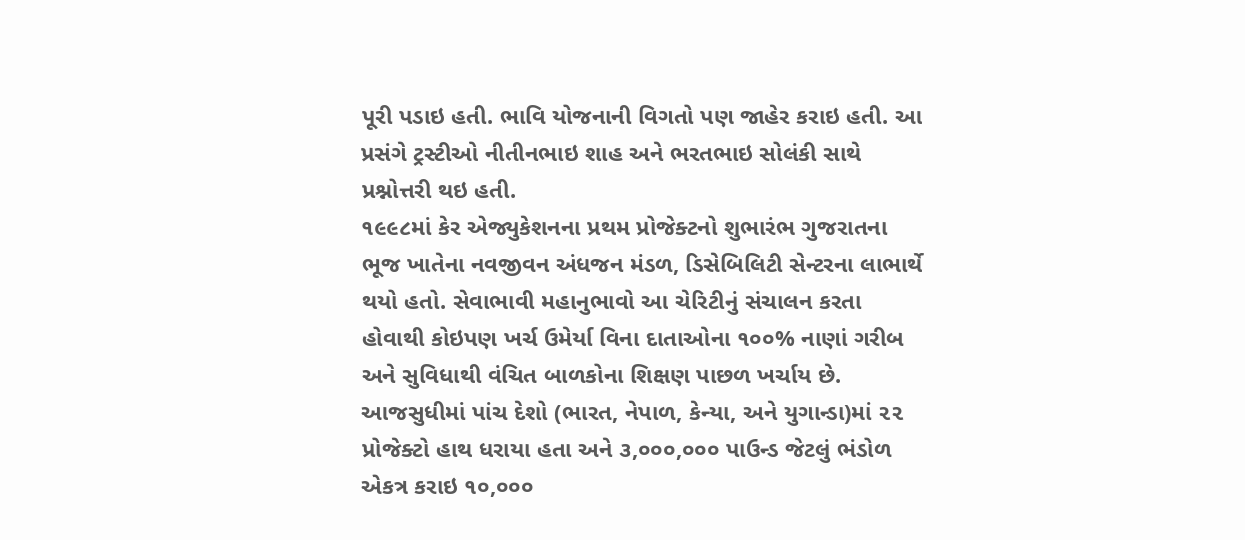પૂરી પડાઇ હતી. ભાવિ યોજનાની વિગતો પણ જાહેર કરાઇ હતી. આ પ્રસંગે ટ્રસ્ટીઓ નીતીનભાઇ શાહ અને ભરતભાઇ સોલંકી સાથે પ્રશ્નોત્તરી થઇ હતી.
૧૯૯૮માં કેર એજ્યુકેશનના પ્રથમ પ્રોજેક્ટનો શુભારંભ ગુજરાતના ભૂજ ખાતેના નવજીવન અંધજન મંડળ, ડિસેબિલિટી સેન્ટરના લાભાર્થે થયો હતો. સેવાભાવી મહાનુભાવો આ ચેરિટીનું સંચાલન કરતા હોવાથી કોઇપણ ખર્ચ ઉમેર્યા વિના દાતાઓના ૧૦૦% નાણાં ગરીબ અને સુવિધાથી વંચિત બાળકોના શિક્ષણ પાછળ ખર્ચાય છે.
આજસુધીમાં પાંચ દેશો (ભારત, નેપાળ, કેન્યા, અને યુગાન્ડા)માં ૨૨ પ્રોજેક્ટો હાથ ધરાયા હતા અને ૩,૦૦૦,૦૦૦ પાઉન્ડ જેટલું ભંડોળ એકત્ર કરાઇ ૧૦,૦૦૦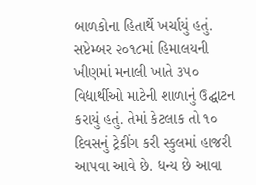બાળકોના હિતાર્થે ખર્ચાયું હતું. સપ્ટેમ્બર ૨૦૧૮માં હિમાલયની ખીણમાં મનાલી ખાતે ૩૫૦ વિદ્યાર્થીઓ માટેની શાળાનું ઉદ્ઘાટન કરાયું હતું. તેમાં કેટલાક તો ૧૦ દિવસનું ટ્રેકીંગ કરી સ્કુલમાં હાજરી આપવા આવે છે. ધન્ય છે આવા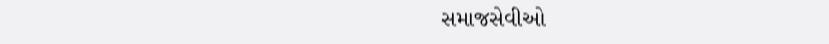સમાજસેવીઓ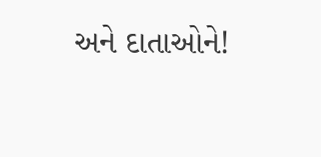અને દાતાઓને!